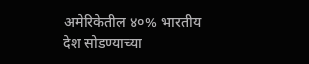अमेरिकेतील ४०% भारतीय देश सोडण्याच्या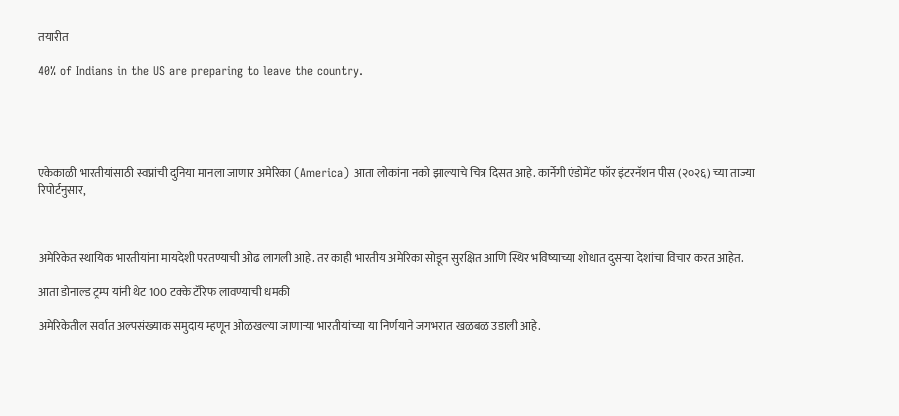तयारीत

40% of Indians in the US are preparing to leave the country.





एकेकाळी भारतीयांसाठी स्वप्नांची दुनिया मानला जाणार अमेरिका (America) आता लोकांना नको झाल्याचे चित्र दिसत आहे. कार्नेगी एंडोमेंट फॉर इंटरनॅशन पीस (२०२६) च्या ताज्या रिपोर्टनुसार,



अमेरिकेत स्थायिक भारतीयांना मायदेशी परतण्याची ओढ लागली आहे. तर काही भारतीय अमेरिका सोडून सुरक्षित आणि स्थिर भविष्याच्या शोधात दुसऱ्या देशांचा विचार करत आहेत.

आता डोनाल्ड ट्रम्प यांनी थेट 100 टक्के टॅरिफ लावण्याची धमकी

अमेरिकेतील सर्वात अल्पसंख्याक समुदाय म्हणून ओळखल्या जाणाऱ्या भारतीयांच्या या निर्णयाने जगभरात खळबळ उडाली आहे.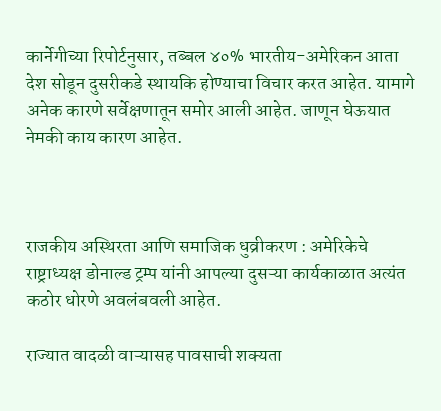कार्नेगीच्या रिपोर्टनुसार, तब्बल ४०% भारतीय-अमेरिकन आता देश सोडून दुसरीकडे स्थायकि होण्याचा विचार करत आहेत. यामागे अनेक कारणे सर्वेक्षणातून समोर आली आहेत. जाणून घेऊयात नेमकी काय कारण आहेत.



राजकीय अस्थिरता आणि समाजिक धुव्रीकरण : अमेरिकेचे राष्ट्राध्यक्ष डोनाल्ड ट्रम्प यांनी आपल्या दुसऱ्या कार्यकाळात अत्यंत कठोर धोरणे अवलंबवली आहेत.

राज्यात वादळी वाऱ्यासह पावसाची शक्यता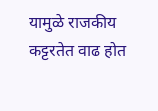यामुळे राजकीय कट्टरतेत वाढ होत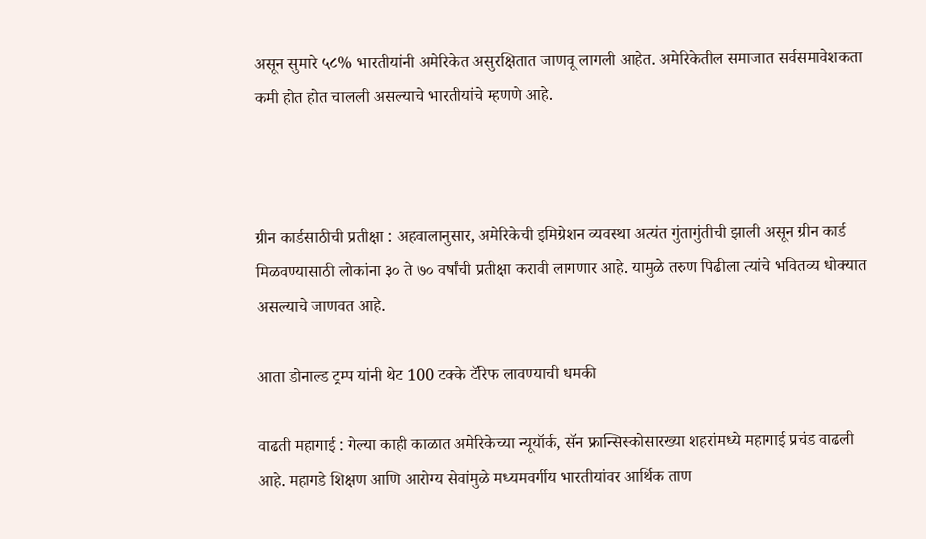असून सुमारे ५८% भारतीयांनी अमेरिकेत असुरक्षितात जाणवू लागली आहेत. अमेरिकेतील समाजात सर्वसमावेशकता कमी होत होत चालली असल्याचे भारतीयांचे म्हणणे आहे.



ग्रीन कार्डसाठीची प्रतीक्षा : अहवालानुसार, अमेरिकेची इमिग्रेशन व्यवस्था अत्यंत गुंतागुंतीची झाली असून ग्रीन कार्ड मिळवण्यासाठी लोकांना ३० ते ७० वर्षांची प्रतीक्षा करावी लागणार आहे. यामुळे तरुण पिढीला त्यांचे भवितव्य धोक्यात असल्याचे जाणवत आहे.

आता डोनाल्ड ट्रम्प यांनी थेट 100 टक्के टॅरिफ लावण्याची धमकी

वाढती महागाई : गेल्या काही काळात अमेरिकेच्या न्यूयॉर्क, सॅन फ्रान्सिस्कोसारख्या शहरांमध्ये महागाई प्रचंड वाढली आहे. महागडे शिक्षण आणि आरोग्य सेवांमुळे मध्यमवर्गीय भारतीयांवर आर्थिक ताण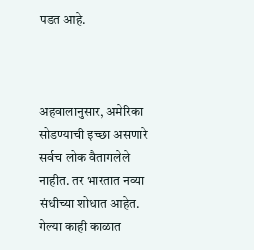पडत आहे.



अहवालानुसार, अमेरिका सोडण्याची इच्छा असणारे सर्वच लोक वैतागलेले नाहीत. तर भारतात नव्या संधीच्या शोधात आहेत.
गेल्या काही काळात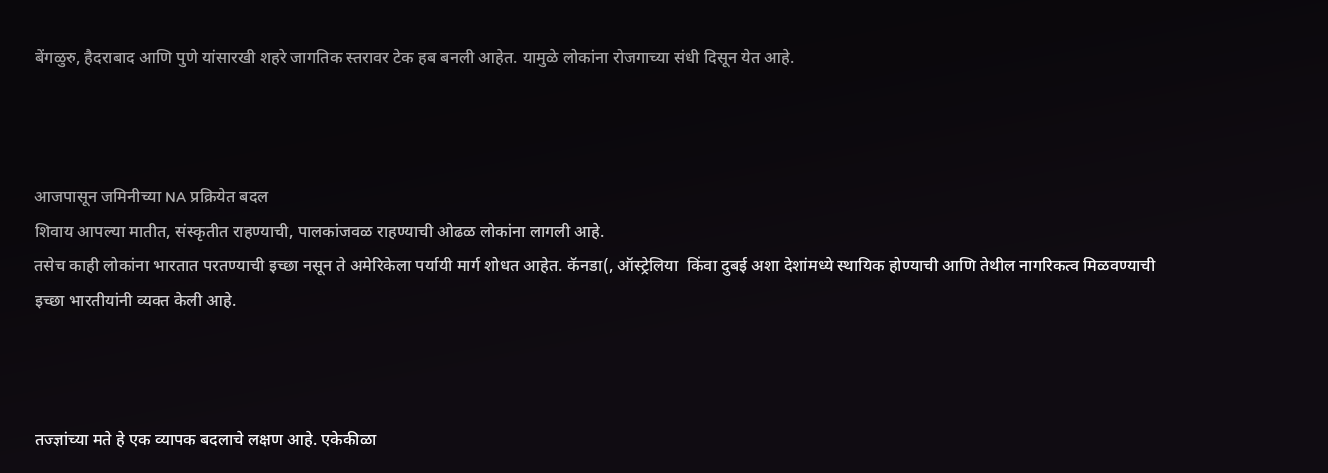बेंगळुरु, हैदराबाद आणि पुणे यांसारखी शहरे जागतिक स्तरावर टेक हब बनली आहेत. यामुळे लोकांना रोजगाच्या संधी दिसून येत आहे.



आजपासून जमिनीच्या NA प्रक्रियेत बदल
शिवाय आपल्या मातीत, संस्कृतीत राहण्याची, पालकांजवळ राहण्याची ओढळ लोकांना लागली आहे.
तसेच काही लोकांना भारतात परतण्याची इच्छा नसून ते अमेरिकेला पर्यायी मार्ग शोधत आहेत. कॅनडा(, ऑस्ट्रेलिया  किंवा दुबई अशा देशांमध्ये स्थायिक होण्याची आणि तेथील नागरिकत्व मिळवण्याची इच्छा भारतीयांनी व्यक्त केली आहे.



तज्ज्ञांच्या मते हे एक व्यापक बदलाचे लक्षण आहे. एकेकीळा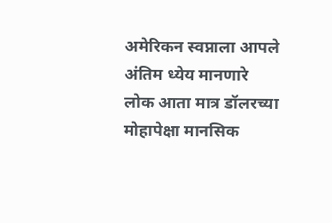अमेरिकन स्वप्नाला आपले अंतिम ध्येय मानणारे लोक आता मात्र डॉलरच्या मोहापेक्षा मानसिक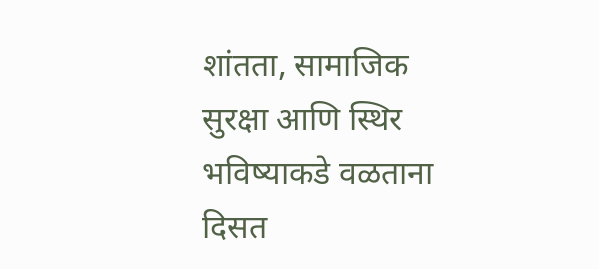शांतता, सामाजिक सुरक्षा आणि स्थिर भविष्याकडे वळताना दिसत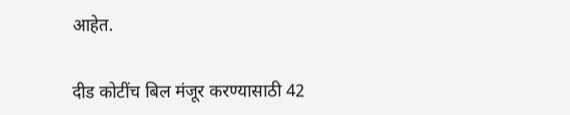आहेत.

दीड कोटींच बिल मंजूर करण्यासाठी 42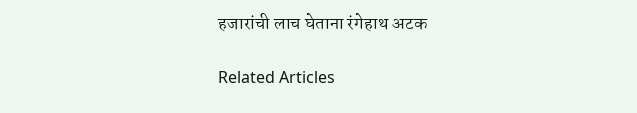हजारांची लाच घेताना रंगेहाथ अटक

Related Articles